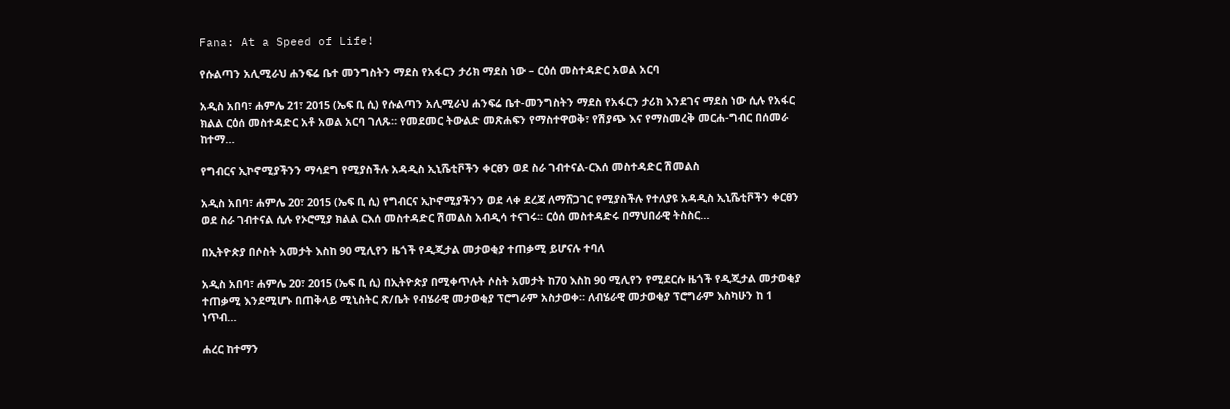Fana: At a Speed of Life!

የሱልጣን አሊሚራህ ሐንፍሬ ቤተ መንግስትን ማደስ የአፋርን ታሪክ ማደስ ነው – ርዕሰ መስተዳድር አወል አርባ

አዲስ አበባ፣ ሐምሌ 21፣ 2015 (ኤፍ ቢ ሲ) የሱልጣን አሊሚራህ ሐንፍሬ ቤተ-መንግስትን ማደስ የአፋርን ታሪክ እንደገና ማደስ ነው ሲሉ የአፋር ክልል ርዕሰ መስተዳድር አቶ አወል አርባ ገለጹ። የመደመር ትውልድ መጽሐፍን የማስተዋወቅ፣ የሽያጭ እና የማስመረቅ መርሐ-ግብር በሰመራ ከተማ…

የግብርና ኢኮኖሚያችንን ማሳደግ የሚያስችሉ አዳዲስ ኢኒሼቲቮችን ቀርፀን ወደ ስራ ገብተናል-ርእሰ መስተዳድር ሽመልስ

አዲስ አበባ፣ ሐምሌ 20፣ 2015 (ኤፍ ቢ ሲ) የግብርና ኢኮኖሚያችንን ወደ ላቀ ደረጃ ለማሸጋገር የሚያስችሉ የተለያዩ አዳዲስ ኢኒሼቲቮችን ቀርፀን ወደ ስራ ገብተናል ሲሉ የኦሮሚያ ክልል ርእሰ መስተዳድር ሽመልስ አብዲሳ ተናገሩ፡፡ ርዕሰ መስተዳድሩ በማህበራዊ ትስስር…

በኢትዮጵያ በሶስት አመታት እስከ 90 ሚሊየን ዜጎች የዲጂታል መታወቂያ ተጠቃሚ ይሆናሉ ተባለ

አዲስ አበባ፣ ሐምሌ 20፣ 2015 (ኤፍ ቢ ሲ) በኢትዮጵያ በሚቀጥሉት ሶስት አመታት ከ70 እስከ 90 ሚሊየን የሚደርሱ ዜጎች የዲጂታል መታወቂያ ተጠቃሚ እንደሚሆኑ በጠቅላይ ሚኒስትር ጽ/ቤት የብሄራዊ መታወቂያ ፕሮግራም አስታወቀ። ለብሄራዊ መታወቂያ ፕሮግራም እስካሁን ከ 1 ነጥብ…

ሐረር ከተማን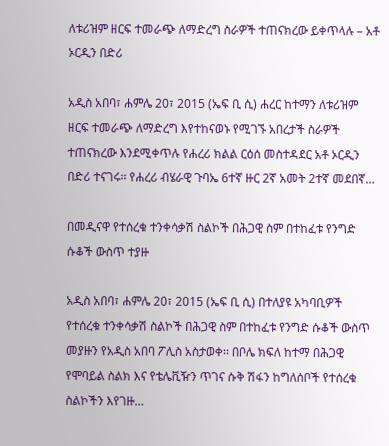ለቱሪዝም ዘርፍ ተመራጭ ለማድረግ ስራዎች ተጠናክረው ይቀጥላሉ – አቶ ኦርዲን በድሪ

አዲስ አበባ፣ ሐምሌ 20፣ 2015 (ኤፍ ቢ ሲ) ሐረር ከተማን ለቱሪዝም ዘርፍ ተመራጭ ለማድረግ እየተከናወኑ የሚገኙ አበረታች ስራዎች ተጠናክረው እንደሚቀጥሉ የሐረሪ ክልል ርዕሰ መስተዳደር አቶ ኦርዲን በድሪ ተናገሩ፡፡ የሐረሪ ብሄራዊ ጉባኤ 6ተኛ ዙር 2ኛ አመት 2ተኛ መደበኛ…

በመዲናዋ የተሰረቁ ተንቀሳቃሽ ስልኮች በሕጋዊ ስም በተከፈቱ የንግድ ሱቆች ውስጥ ተያዙ

አዲስ አበባ፣ ሐምሌ 20፣ 2015 (ኤፍ ቢ ሲ) በተለያዩ አካባቢዎች የተሰረቁ ተንቀሳቃሽ ስልኮች በሕጋዊ ስም በተከፈቱ የንግድ ሱቆች ውስጥ መያዙን የአዲስ አበባ ፖሊስ አስታወቀ፡፡ በቦሌ ክፍለ ከተማ በሕጋዊ የሞባይል ስልክ እና የቴሌቪዥን ጥገና ሱቅ ሽፋን ከግለሰቦች የተሰረቁ ስልኮችን እየገዙ…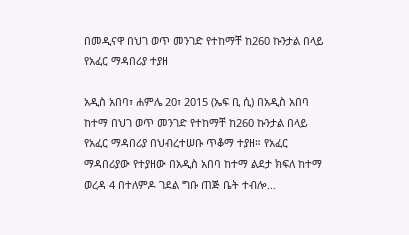በመዲናዋ በህገ ወጥ መንገድ የተከማቸ ከ260 ኩንታል በላይ የአፈር ማዳበሪያ ተያዘ

አዲስ አበባ፣ ሐምሌ 20፣ 2015 (ኤፍ ቢ ሲ) በአዲስ አበባ ከተማ በህገ ወጥ መንገድ የተከማቸ ከ260 ኩንታል በላይ የአፈር ማዳበሪያ በህብረተሠቡ ጥቆማ ተያዘ። የአፈር ማዳበሪያው የተያዘው በአዲስ አበባ ከተማ ልደታ ክፍለ ከተማ ወረዳ 4 በተለምዶ ገደል ግቡ ጠጅ ቤት ተብሎ…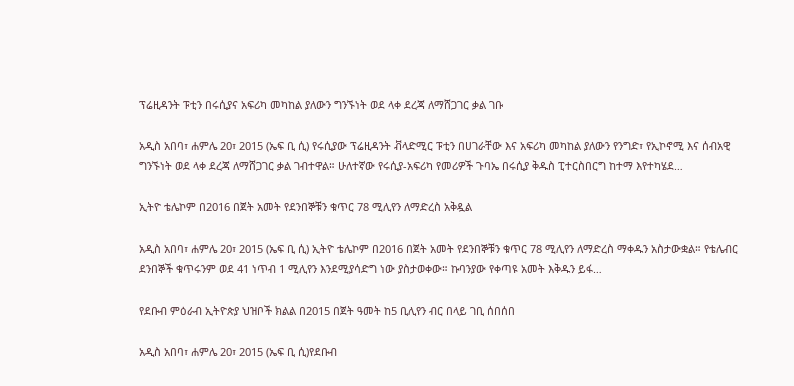ፕሬዚዳንት ፑቲን በሩሲያና አፍሪካ መካከል ያለውን ግንኙነት ወደ ላቀ ደረጃ ለማሸጋገር ቃል ገቡ

አዲስ አበባ፣ ሐምሌ 20፣ 2015 (ኤፍ ቢ ሲ) የሩሲያው ፕሬዚዳንት ቭላድሚር ፑቲን በሀገራቸው እና አፍሪካ መካከል ያለውን የንግድ፣ የኢኮኖሚ እና ሰብአዊ ግንኙነት ወደ ላቀ ደረጃ ለማሸጋገር ቃል ገብተዋል። ሁለተኛው የሩሲያ-አፍሪካ የመሪዎች ጉባኤ በሩሲያ ቅዱስ ፒተርስበርግ ከተማ እየተካሄደ…

ኢትዮ ቴሌኮም በ2016 በጀት አመት የደንበኞቹን ቁጥር 78 ሚሊየን ለማድረስ አቅዷል

አዲስ አበባ፣ ሐምሌ 20፣ 2015 (ኤፍ ቢ ሲ) ኢትዮ ቴሌኮም በ2016 በጀት አመት የደንበኞቹን ቁጥር 78 ሚሊየን ለማድረስ ማቀዱን አስታውቋል። የቴሌብር ደንበኞች ቁጥሩንም ወደ 41 ነጥብ 1 ሚሊየን እንደሚያሳድግ ነው ያስታወቀው። ኩባንያው የቀጣዩ አመት እቅዱን ይፋ…

የደቡብ ምዕራብ ኢትዮጵያ ህዝቦች ክልል በ2015 በጀት ዓመት ከ5 ቢሊየን ብር በላይ ገቢ ሰበሰበ

አዲስ አበባ፣ ሐምሌ 20፣ 2015 (ኤፍ ቢ ሲ)የደቡብ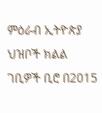ምዕራብ ኢትዮጵያ ህዝቦች ክልል ገቢዎች ቢሮ በ2015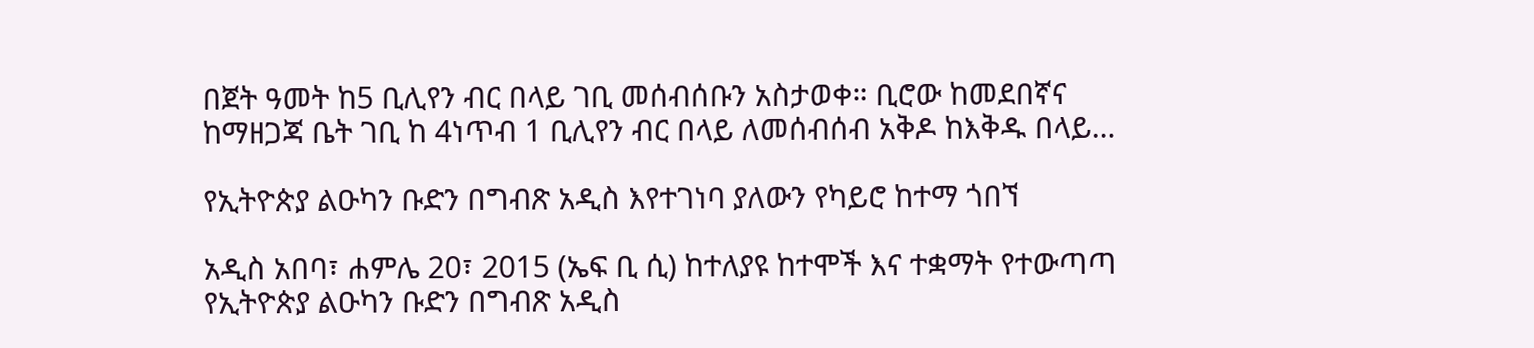በጀት ዓመት ከ5 ቢሊየን ብር በላይ ገቢ መሰብሰቡን አስታወቀ። ቢሮው ከመደበኛና ከማዘጋጃ ቤት ገቢ ከ 4ነጥብ 1 ቢሊየን ብር በላይ ለመሰብሰብ አቅዶ ከእቅዱ በላይ…

የኢትዮጵያ ልዑካን ቡድን በግብጽ አዲስ እየተገነባ ያለውን የካይሮ ከተማ ጎበኘ

አዲስ አበባ፣ ሐምሌ 20፣ 2015 (ኤፍ ቢ ሲ) ከተለያዩ ከተሞች እና ተቋማት የተውጣጣ የኢትዮጵያ ልዑካን ቡድን በግብጽ አዲስ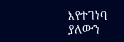እየተገነባ ያለውን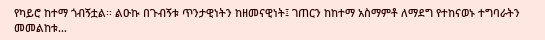የካይሮ ከተማ ጎብኝቷል፡፡ ልዑኩ በጉብኝቱ ጥንታዊነትን ከዘመናዊነት፤ ገጠርን ከከተማ አስማምቶ ለማደግ የተከናወኑ ተግባራትን መመልከቱ…